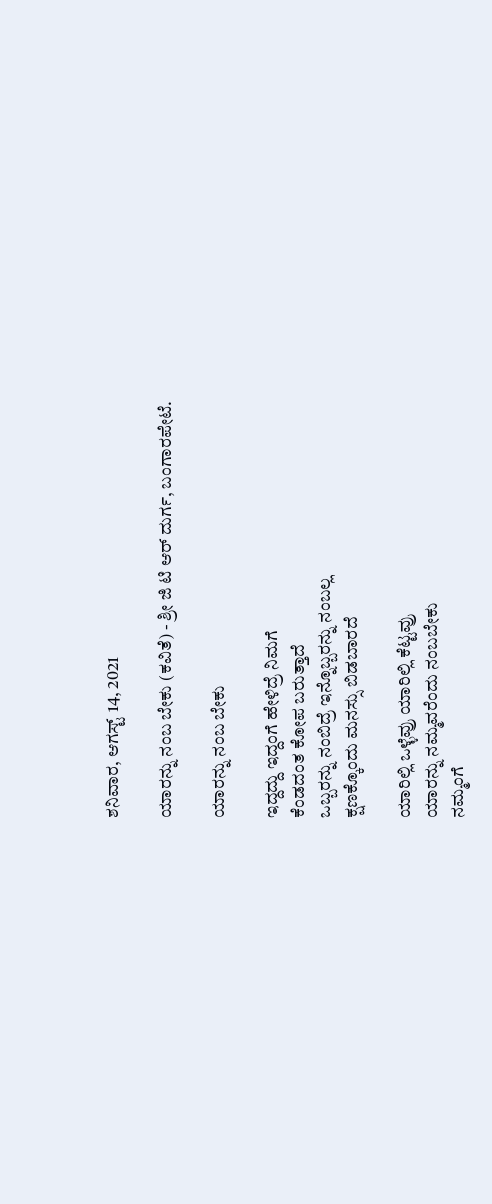ಶನಿವಾರ, ಆಗಸ್ಟ್ 14, 2021

ಯಾರನ್ನು ನಂಬ ಬೇಕು (ಕವಿತೆ) - ಶ್ರೀ ‌ಜಿ ಟಿ ಆರ್ ದುರ್ಗ, ಬಂಗಾರಪೇಟೆ.

ಯಾರನ್ನು ನಂಬ ಬೇಕು

ಇದ್ದದ್ದು ಇದ್ದಂಗೆ ಹೇಳಿದ್ರೆ ನಿಮಗೆ
ಕೆಂಡದಂತ ಕೋಪ ಬರುತ್ತಾದೆ
ಒಬ್ಬರನ್ನು ನಂಬಿದ್ರೆ ಇನ್ನೊಬ್ಬರನ್ನು ನಂಬಲ್ಲ
ಕ್ಷಣಕ್ಕೊಂದು ಮನಸ್ಸು ಬಿಡಬಾರದೆ

ಯಾರಿಲ್ಲಿ ಒಳ್ಳೆವ್ರು ಯಾರಿಲ್ಲಿ ಕೆಟ್ಟವ್ರು
ಯಾರನ್ನು ನಮ್ಮವರೆಂದು ನಂಬಬೇಕು
ನಮ್ಮಂಗೆ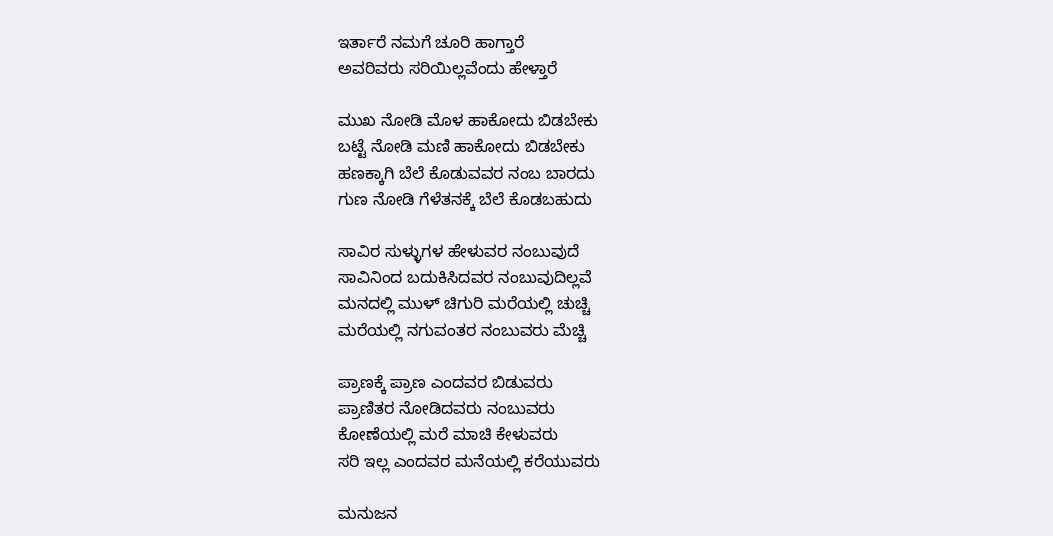ಇರ್ತಾರೆ ನಮಗೆ ಚೂರಿ ಹಾಗ್ತಾರೆ
ಅವರಿವರು ಸರಿಯಿಲ್ಲವೆಂದು ಹೇಳ್ತಾರೆ

ಮುಖ ನೋಡಿ ಮೊಳ ಹಾಕೋದು ಬಿಡಬೇಕು
ಬಟ್ಟೆ ನೋಡಿ ಮಣಿ ಹಾಕೋದು ಬಿಡಬೇಕು
ಹಣಕ್ಕಾಗಿ ಬೆಲೆ ಕೊಡುವವರ ನಂಬ ಬಾರದು
ಗುಣ ನೋಡಿ ಗೆಳೆತನಕ್ಕೆ ಬೆಲೆ ಕೊಡಬಹುದು

ಸಾವಿರ ಸುಳ್ಳುಗಳ ಹೇಳುವರ ನಂಬುವುದೆ
ಸಾವಿನಿಂದ ಬದುಕಿಸಿದವರ ನಂಬುವುದಿಲ್ಲವೆ
ಮನದಲ್ಲಿ ಮುಳ್ ಚಿಗುರಿ ಮರೆಯಲ್ಲಿ ಚುಚ್ಚಿ
ಮರೆಯಲ್ಲಿ ನಗುವಂತರ ನಂಬುವರು ಮೆಚ್ಚಿ

ಪ್ರಾಣಕ್ಕೆ ಪ್ರಾಣ ಎಂದವರ ಬಿಡುವರು
ಪ್ರಾಣಿತರ ನೋಡಿದವರು ನಂಬುವರು
ಕೋಣೆಯಲ್ಲಿ ಮರೆ ಮಾಚಿ ಕೇಳುವರು
ಸರಿ ಇಲ್ಲ ಎಂದವರ ಮನೆಯಲ್ಲಿ ಕರೆಯುವರು

ಮನುಜನ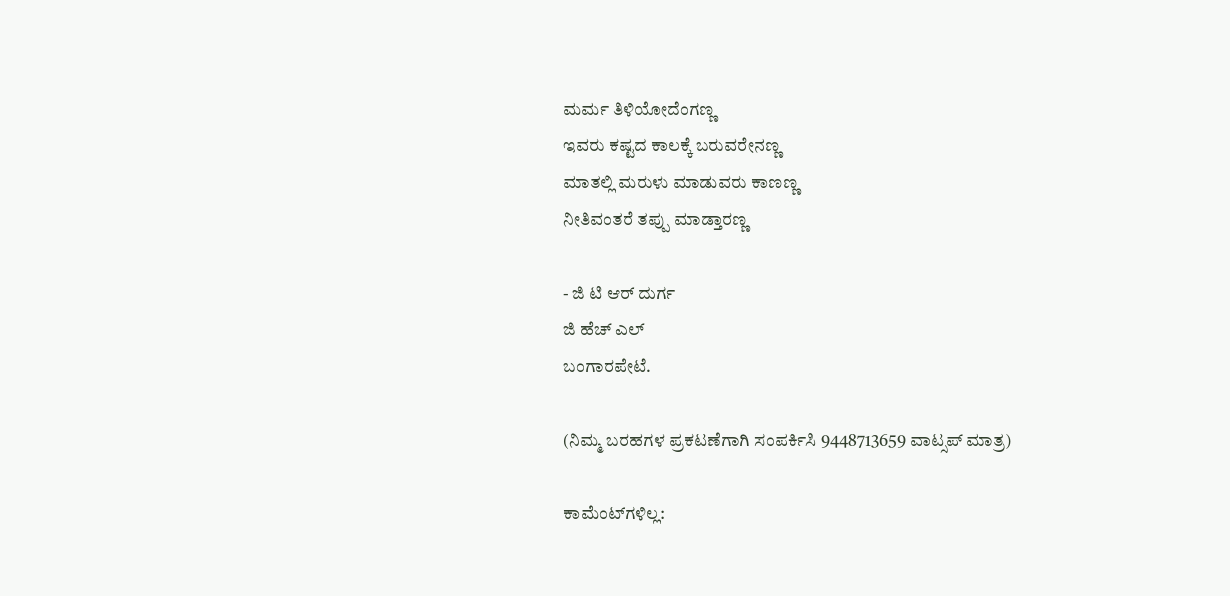ಮರ್ಮ ತಿಳಿಯೋದೆಂಗಣ್ಣ
ಇವರು ಕಷ್ಟದ ಕಾಲಕ್ಕೆ ಬರುವರೇನಣ್ಣ
ಮಾತಲ್ಲಿ ಮರುಳು ಮಾಡುವರು ಕಾಣಣ್ಣ
ನೀತಿವಂತರೆ ತಪ್ಪು ಮಾಡ್ತಾರಣ್ಣ

- ಜಿ ಟಿ ಆರ್ ದುರ್ಗ
ಜಿ ಹೆಚ್ ಎಲ್
ಬಂಗಾರಪೇಟೆ.

(ನಿಮ್ಮ ಬರಹಗಳ ಪ್ರಕಟಣೆಗಾಗಿ ಸಂಪರ್ಕಿಸಿ 9448713659 ವಾಟ್ಸಪ್ ಮಾತ್ರ)

ಕಾಮೆಂಟ್‌ಗಳಿಲ್ಲ: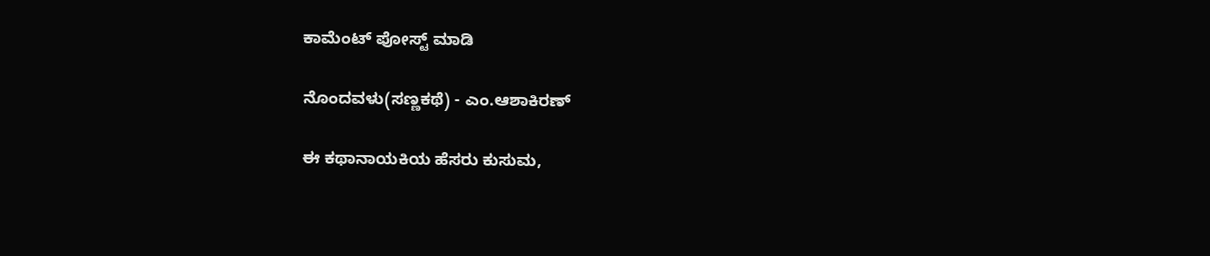ಕಾಮೆಂಟ್‌‌ ಪೋಸ್ಟ್‌ ಮಾಡಿ

ನೊಂದವಳು(ಸಣ್ಣಕಥೆ) - ಎಂ.ಆಶಾಕಿರಣ್

ಈ ಕಥಾನಾಯಕಿಯ ಹೆಸರು ಕುಸುಮ,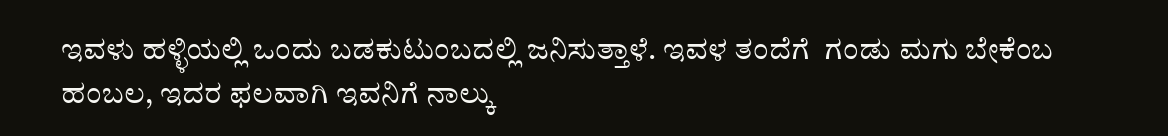ಇವಳು ಹಳ್ಳಿಯಲ್ಲಿ ಒಂದು ಬಡಕುಟುಂಬದಲ್ಲಿ ಜನಿಸುತ್ತಾಳೆ. ಇವಳ ತಂದೆಗೆ  ಗಂಡು ಮಗು ಬೇಕೆಂಬ ಹಂಬಲ, ಇದರ ಫಲವಾಗಿ ಇವನಿಗೆ ನಾಲ್ಕು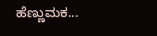ಹೆಣ್ಣುಮಕ...